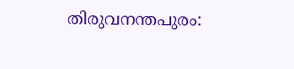തിരുവനന്തപുരം: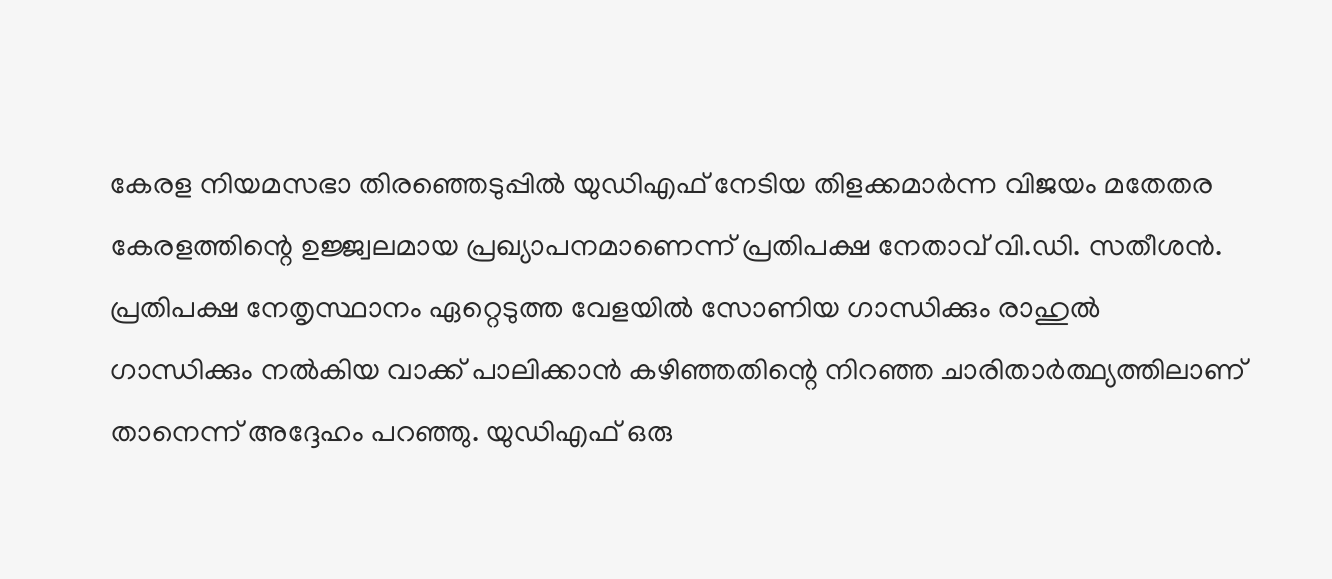കേരള നിയമസഭാ തിരഞ്ഞെടുപ്പിൽ യുഡിഎഫ് നേടിയ തിളക്കമാർന്ന വിജയം മതേതര കേരളത്തിന്റെ ഉജ്ജ്വലമായ പ്രഖ്യാപനമാണെന്ന് പ്രതിപക്ഷ നേതാവ് വി.ഡി. സതീശൻ. പ്രതിപക്ഷ നേതൃസ്ഥാനം ഏറ്റെടുത്ത വേളയിൽ സോണിയ ഗാന്ധിക്കും രാഹുൽ ഗാന്ധിക്കും നൽകിയ വാക്ക് പാലിക്കാൻ കഴിഞ്ഞതിന്റെ നിറഞ്ഞ ചാരിതാർത്ഥ്യത്തിലാണ് താനെന്ന് അദ്ദേഹം പറഞ്ഞു. യുഡിഎഫ് ഒരു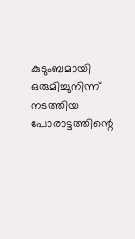കുടുംബമായി ഒരുമിച്ചുനിന്ന് നടത്തിയ പോരാട്ടത്തിന്റെ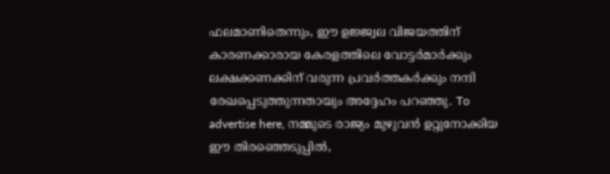ഫലമാണിതെന്നും, ഈ ഉജ്ജ്വല വിജയത്തിന് കാരണക്കാരായ കേരളത്തിലെ വോട്ടർമാർക്കും ലക്ഷക്കണക്കിന് വരുന്ന പ്രവർത്തകർക്കും നന്ദി രേഖപ്പെടുത്തുന്നതായും അദ്ദേഹം പറഞ്ഞു. To advertise here, നമ്മുടെ രാജ്യം മുഴുവൻ ഉറ്റുനോക്കിയ ഈ തിരഞ്ഞെടുപ്പിൽ,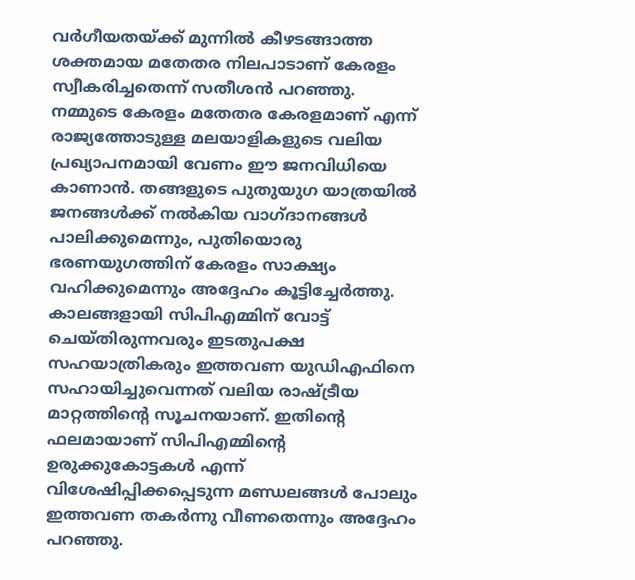വർഗീയതയ്ക്ക് മുന്നിൽ കീഴടങ്ങാത്ത ശക്തമായ മതേതര നിലപാടാണ് കേരളം സ്വീകരിച്ചതെന്ന് സതീശൻ പറഞ്ഞു. നമ്മുടെ കേരളം മതേതര കേരളമാണ് എന്ന് രാജ്യത്തോടുള്ള മലയാളികളുടെ വലിയ പ്രഖ്യാപനമായി വേണം ഈ ജനവിധിയെ കാണാൻ. തങ്ങളുടെ പുതുയുഗ യാത്രയിൽ ജനങ്ങൾക്ക് നൽകിയ വാഗ്ദാനങ്ങൾ പാലിക്കുമെന്നും, പുതിയൊരു ഭരണയുഗത്തിന് കേരളം സാക്ഷ്യം വഹിക്കുമെന്നും അദ്ദേഹം കൂട്ടിച്ചേർത്തു. കാലങ്ങളായി സിപിഎമ്മിന് വോട്ട് ചെയ്തിരുന്നവരും ഇടതുപക്ഷ സഹയാത്രികരും ഇത്തവണ യുഡിഎഫിനെ സഹായിച്ചുവെന്നത് വലിയ രാഷ്ട്രീയ മാറ്റത്തിന്റെ സൂചനയാണ്. ഇതിന്റെ ഫലമായാണ് സിപിഎമ്മിന്റെ ഉരുക്കുകോട്ടകൾ എന്ന് വിശേഷിപ്പിക്കപ്പെടുന്ന മണ്ഡലങ്ങൾ പോലും ഇത്തവണ തകർന്നു വീണതെന്നും അദ്ദേഹം പറഞ്ഞു.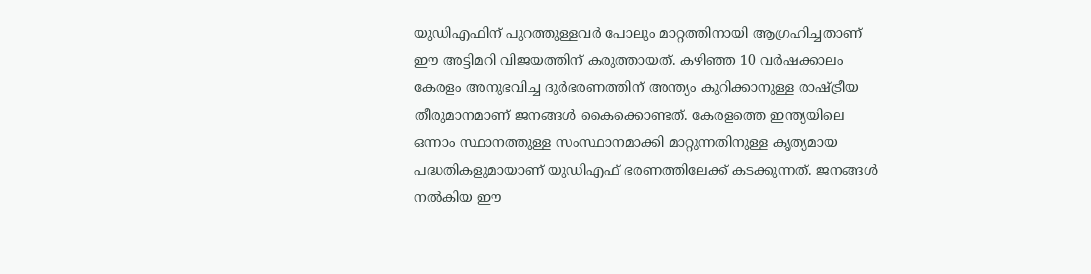യുഡിഎഫിന് പുറത്തുള്ളവർ പോലും മാറ്റത്തിനായി ആഗ്രഹിച്ചതാണ് ഈ അട്ടിമറി വിജയത്തിന് കരുത്തായത്. കഴിഞ്ഞ 10 വർഷക്കാലം കേരളം അനുഭവിച്ച ദുർഭരണത്തിന് അന്ത്യം കുറിക്കാനുള്ള രാഷ്ട്രീയ തീരുമാനമാണ് ജനങ്ങൾ കൈക്കൊണ്ടത്. കേരളത്തെ ഇന്ത്യയിലെ ഒന്നാം സ്ഥാനത്തുള്ള സംസ്ഥാനമാക്കി മാറ്റുന്നതിനുള്ള കൃത്യമായ പദ്ധതികളുമായാണ് യുഡിഎഫ് ഭരണത്തിലേക്ക് കടക്കുന്നത്. ജനങ്ങൾ നൽകിയ ഈ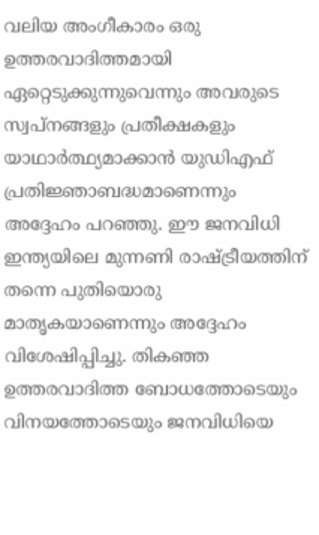വലിയ അംഗീകാരം ഒരു ഉത്തരവാദിത്തമായി ഏറ്റെടുക്കുന്നുവെന്നും അവരുടെ സ്വപ്നങ്ങളും പ്രതീക്ഷകളും യാഥാർത്ഥ്യമാക്കാൻ യുഡിഎഫ് പ്രതിജ്ഞാബദ്ധമാണെന്നും അദ്ദേഹം പറഞ്ഞു. ഈ ജനവിധി ഇന്ത്യയിലെ മുന്നണി രാഷ്ട്രീയത്തിന് തന്നെ പുതിയൊരു മാതൃകയാണെന്നും അദ്ദേഹം വിശേഷിപ്പിച്ചു. തികഞ്ഞ ഉത്തരവാദിത്ത ബോധത്തോടെയും വിനയത്തോടെയും ജനവിധിയെ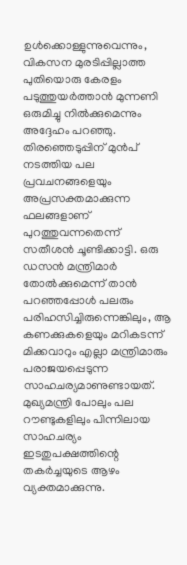ഉൾക്കൊള്ളുന്നുവെന്നും, വികസന മുരടിപ്പില്ലാത്ത പുതിയൊരു കേരളം പടുത്തുയർത്താൻ മുന്നണി ഒരുമിച്ചു നിൽക്കുമെന്നും അദ്ദേഹം പറഞ്ഞു. തിരഞ്ഞെടുപ്പിന് മുൻപ് നടത്തിയ പല പ്രവചനങ്ങളെയും അപ്രസക്തമാക്കുന്ന ഫലങ്ങളാണ് പുറത്തുവന്നതെന്ന് സതീശൻ ചൂണ്ടിക്കാട്ടി. ഒരു ഡസൻ മന്ത്രിമാർ തോൽക്കുമെന്ന് താൻ പറഞ്ഞപ്പോൾ പലരും പരിഹസിച്ചിരുന്നെങ്കിലും, ആ കണക്കുകളെയും മറികടന്ന് മിക്കവാറും എല്ലാ മന്ത്രിമാരും പരാജയപ്പെടുന്ന സാഹചര്യമാണുണ്ടായത്. മുഖ്യമന്ത്രി പോലും പല റൗണ്ടുകളിലും പിന്നിലായ സാഹചര്യം ഇടതുപക്ഷത്തിന്റെ തകർച്ചയുടെ ആഴം വ്യക്തമാക്കുന്നു.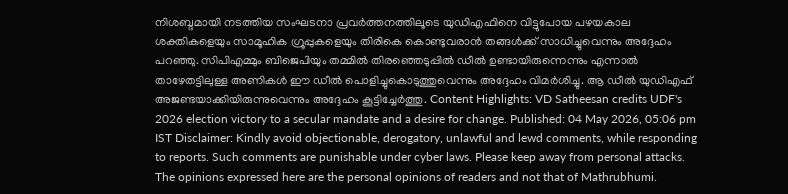നിശബ്ദമായി നടത്തിയ സംഘടനാ പ്രവർത്തനത്തിലൂടെ യുഡിഎഫിനെ വിട്ടുപോയ പഴയകാല ശക്തികളെയും സാമൂഹിക ഗ്രൂപ്പുകളെയും തിരികെ കൊണ്ടുവരാൻ തങ്ങൾക്ക് സാധിച്ചുവെന്നും അദ്ദേഹം പറഞ്ഞു. സിപിഎമ്മും ബിജെപിയും തമ്മിൽ തിരഞ്ഞെടുപ്പിൽ ഡീൽ ഉണ്ടായിരുന്നെന്നും എന്നാൽ താഴേതട്ടിലുള്ള അണികൾ ഈ ഡീൽ പൊളിച്ചുകൊടുത്തുവെന്നും അദ്ദേഹം വിമർശിച്ചു. ആ ഡീൽ യുഡിഎഫ് അജണ്ടയാക്കിയിരുന്നുവെന്നും അദ്ദേഹം കൂട്ടിച്ചേർത്തു. Content Highlights: VD Satheesan credits UDF's 2026 election victory to a secular mandate and a desire for change. Published: 04 May 2026, 05:06 pm IST Disclaimer: Kindly avoid objectionable, derogatory, unlawful and lewd comments, while responding to reports. Such comments are punishable under cyber laws. Please keep away from personal attacks. The opinions expressed here are the personal opinions of readers and not that of Mathrubhumi.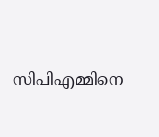സിപിഎമ്മിനെ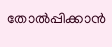തോൽപ്പിക്കാൻ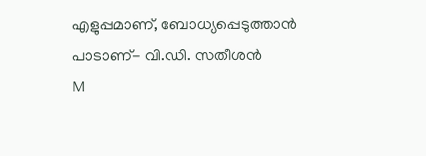എളുപ്പമാണ്, ബോധ്യപ്പെടുത്താൻ പാടാണ്- വി.ഡി. സതീശൻ
M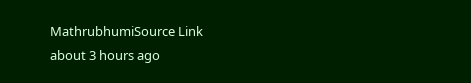MathrubhumiSource Link
about 3 hours ago